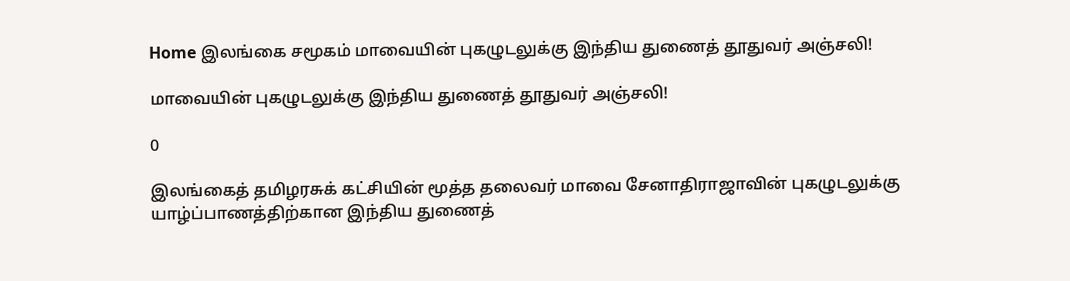Home இலங்கை சமூகம் மாவையின் புகழுடலுக்கு இந்திய துணைத் தூதுவர் அஞ்சலி!

மாவையின் புகழுடலுக்கு இந்திய துணைத் தூதுவர் அஞ்சலி!

0

இலங்கைத் தமிழரசுக் கட்சியின் மூத்த தலைவர் மாவை சேனாதிராஜாவின் புகழுடலுக்கு யாழ்ப்பாணத்திற்கான இந்திய துணைத்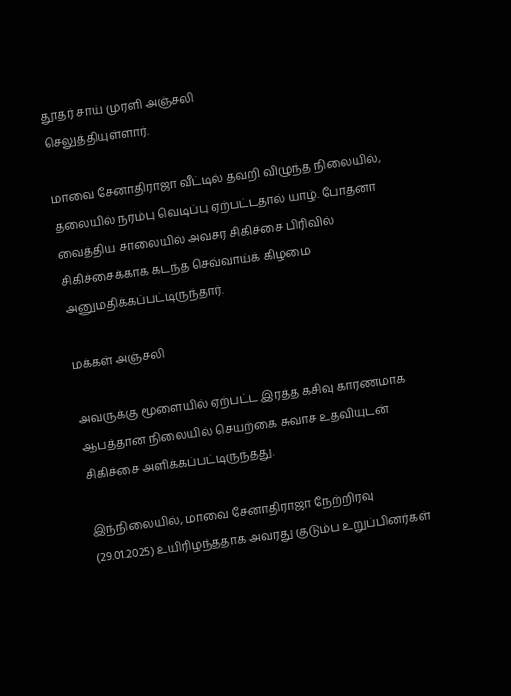தூதர் சாய் முரளி அஞ்சலி
செலுத்தியுள்ளார்.

மாவை சேனாதிராஜா வீட்டில் தவறி விழுந்த நிலையில், தலையில் நரம்பு வெடிப்பு ஏற்பட்டதால் யாழ். போதனா வைத்திய சாலையில் அவசர சிகிச்சை பிரிவில் சிகிச்சைக்காக கடந்த செவ்வாய்க் கிழமை அனுமதிக்கப்பட்டிருந்தார்.

மக்கள் அஞ்சலி

அவருக்கு மூளையில் ஏற்பட்ட இரத்த கசிவு காரணமாக ஆபத்தான நிலையில் செயற்கை சுவாச உதவியுடன் சிகிச்சை அளிக்கப்பட்டிருந்தது.

இந்நிலையில், மாவை சேனாதிராஜா நேற்றிரவு (29.01.2025) உயிரிழந்ததாக அவரது குடும்ப உறுப்பினர்கள்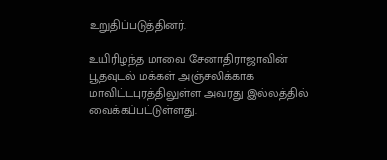உறுதிப்படுத்தினர்.

உயிரிழந்த மாவை சேனாதிராஜாவின் பூதவுடல் மக்கள் அஞ்சலிக்காக மாவிட்டபுரத்திலுள்ள அவரது இல்லத்தில் வைக்கப்பட்டுள்ளது.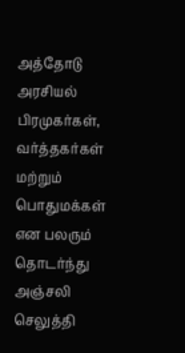அத்தோடு அரசியல் பிரமுகர்கள், வர்த்தகர்கள் மற்றும் பொதுமக்கள் என பலரும்
தொடர்ந்து அஞ்சலி செலுத்தி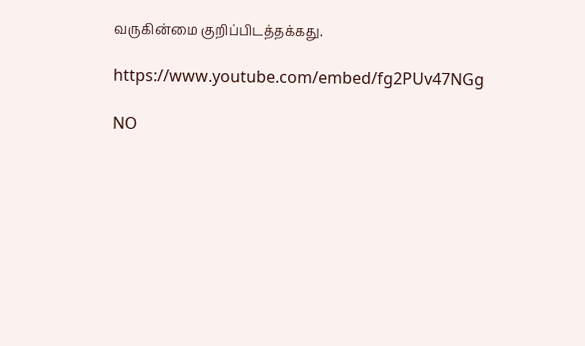வருகின்மை குறிப்பிடத்தக்கது.

https://www.youtube.com/embed/fg2PUv47NGg

NO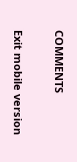COMMENTS

Exit mobile version